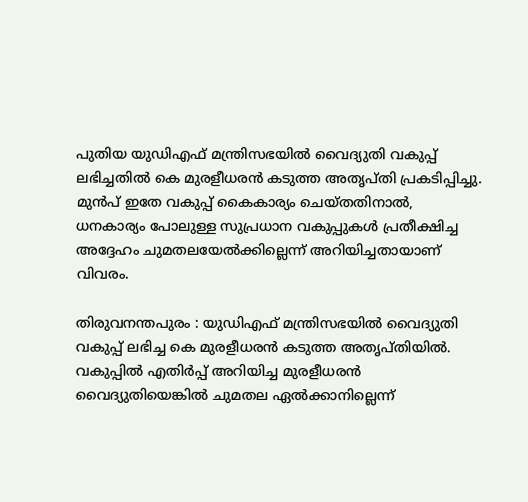പുതിയ യുഡിഎഫ് മന്ത്രിസഭയിൽ വൈദ്യുതി വകുപ്പ് ലഭിച്ചതിൽ കെ മുരളീധരൻ കടുത്ത അതൃപ്തി പ്രകടിപ്പിച്ചു. മുൻപ് ഇതേ വകുപ്പ് കൈകാര്യം ചെയ്തതിനാൽ, ധനകാര്യം പോലുള്ള സുപ്രധാന വകുപ്പുകൾ പ്രതീക്ഷിച്ച അദ്ദേഹം ചുമതലയേൽക്കില്ലെന്ന് അറിയിച്ചതായാണ് വിവരം.

തിരുവനന്തപുരം : യുഡിഎഫ് മന്ത്രിസഭയിൽ വൈദ്യുതി വകുപ്പ് ലഭിച്ച കെ മുരളീധരൻ കടുത്ത അതൃപ്തിയിൽ. വകുപ്പിൽ എതിർപ്പ് അറിയിച്ച മുരളീധരൻ വൈദ്യുതിയെങ്കിൽ ചുമതല ഏൽക്കാനില്ലെന്ന്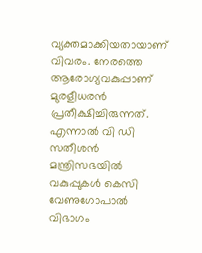വ്യക്തമാക്കിയതായാണ് വിവരം. നേരത്തെ ആരോഗ്യവകുപ്പാണ് മുരളീധരൻ പ്രതീക്ഷിച്ചിരുന്നത്. എന്നാൽ വി ഡി സതീശൻ മന്ത്രിസഭയിൽ വകുപ്പുകൾ കെസി വേണുഗോപാൽ വിഭാഗം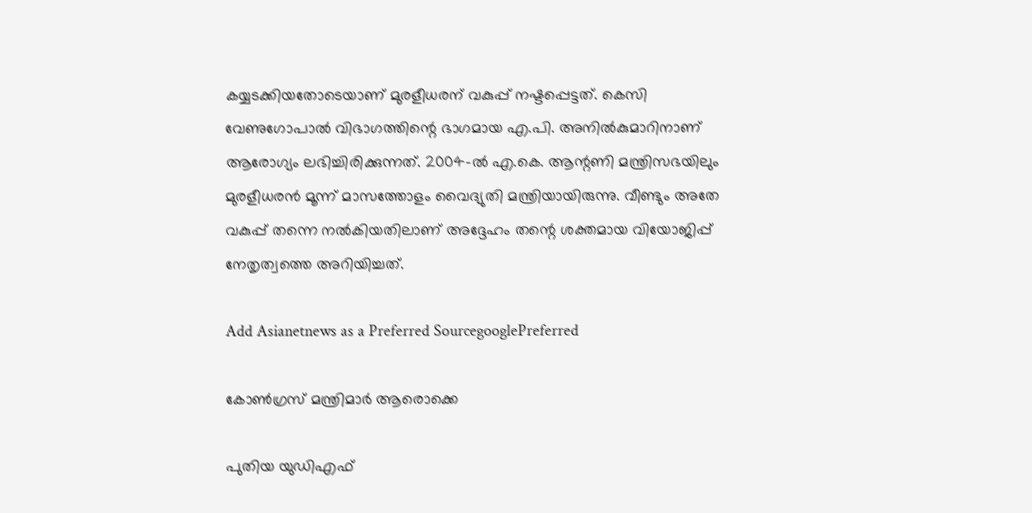കയ്യടക്കിയതോടെയാണ് മുരളീധരന് വകുപ്പ് നഷ്ടപ്പെട്ടത്. കെസി വേണുഗോപാൽ വിഭാഗത്തിന്റെ ഭാഗമായ എ.പി. അനിൽകുമാറിനാണ് ആരോഗ്യം ലഭിച്ചിരിക്കുന്നത്. 2004-ൽ എ.കെ. ആന്റണി മന്ത്രിസഭയിലും മുരളീധരൻ മൂന്ന് മാസത്തോളം വൈദ്യുതി മന്ത്രിയായിരുന്നു. വീണ്ടും അതേ വകുപ്പ് തന്നെ നൽകിയതിലാണ് അദ്ദേഹം തന്റെ ശക്തമായ വിയോജിപ്പ് നേതൃത്വത്തെ അറിയിച്ചത്.

Add Asianetnews as a Preferred SourcegooglePreferred

കോൺഗ്രസ് മന്ത്രിമാർ ആരൊക്കെ

പുതിയ യുഡിഎഫ്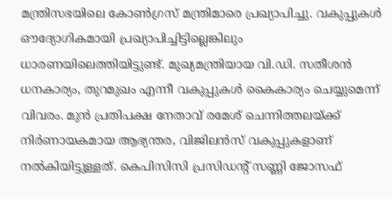മന്ത്രിസഭയിലെ കോൺഗ്രസ് മന്ത്രിമാരെ പ്രഖ്യാപിച്ചു. വകുപ്പുകൾ ഔദ്യോഗികമായി പ്രഖ്യാപിച്ചിട്ടില്ലെങ്കിലും ധാരണയിലെത്തിയിട്ടുണ്ട്. മുഖ്യമന്ത്രിയായ വി.ഡി. സതീശൻ ധനകാര്യം, തുറമുഖം എന്നീ വകുപ്പുകൾ കൈകാര്യം ചെയ്യുമെന്ന് വിവരം. മുൻ പ്രതിപക്ഷ നേതാവ് രമേശ് ചെന്നിത്തലയ്ക്ക് നിർണായകമായ ആഭ്യന്തര, വിജിലൻസ് വകുപ്പുകളാണ് നൽകിയിട്ടുള്ളത്. കെപിസിസി പ്രസിഡന്റ് സണ്ണി ജോസഫ്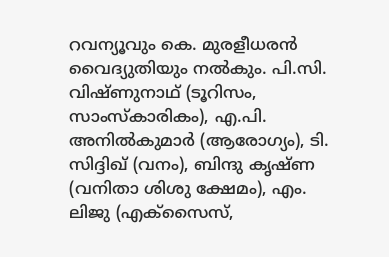റവന്യൂവും കെ. മുരളീധരൻ വൈദ്യുതിയും നൽകും. പി.സി. വിഷ്ണുനാഥ് (ടൂറിസം, സാംസ്കാരികം), എ.പി. അനിൽകുമാർ (ആരോഗ്യം), ടി. സിദ്ദിഖ് (വനം), ബിന്ദു കൃഷ്ണ (വനിതാ ശിശു ക്ഷേമം), എം. ലിജു (എക്‌സൈസ്,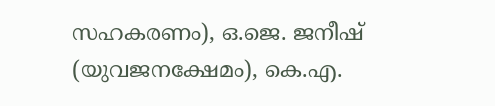സഹകരണം), ഒ.ജെ. ജനീഷ് (യുവജനക്ഷേമം), കെ.എ.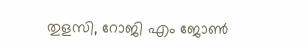തുളസി, റോജി എം ജോൺ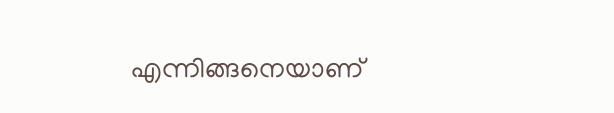എന്നിങ്ങനെയാണ്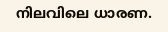നിലവിലെ ധാരണ.